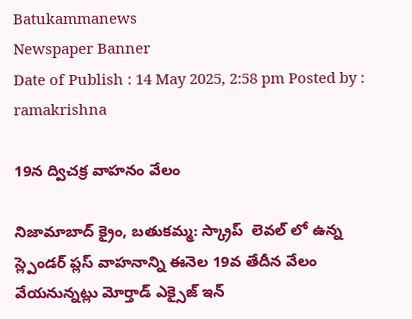Batukammanews
Newspaper Banner
Date of Publish : 14 May 2025, 2:58 pm Posted by : ramakrishna

19న ద్విచక్ర వాహనం వేలం

నిజామాబాద్ క్రైం, బతుకమ్మ: స్క్రాప్  లెవల్ లో ఉన్న స్ల్పెండర్ ప్లస్ వాహనాన్ని ఈనెల 19వ తేదీన వేలం వేయనున్నట్లు మోర్తాడ్ ఎక్సైజ్ ఇన్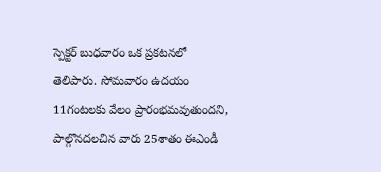స్పెక్టర్ బుధవారం ఒక ప్రకటనలో తెలిపారు. సోమవారం ఉదయం 11గంటలకు వేలం ప్రారంభమవుతుందని, పాల్గొనదలచిన వారు 25శాతం ఈఎండీ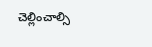చెల్లించాల్సి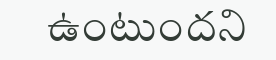ఉంటుందని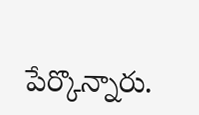పేర్కొన్నారు.